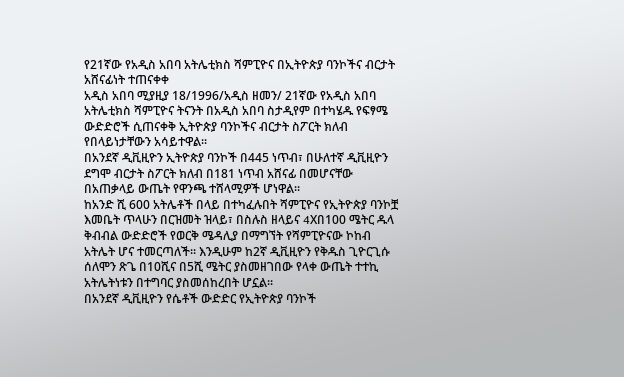የ21ኛው የአዲስ አበባ አትሌቲክስ ሻምፒዮና በኢትዮጵያ ባንኮችና ብርታት አሸናፊነት ተጠናቀቀ
አዲስ አበባ ሚያዚያ 18/1996/አዲስ ዘመን/ 21ኛው የአዲስ አበባ አትሌቲክስ ሻምፒዮና ትናንት በአዲስ አበባ ስታዲየም በተካሄዱ የፍፃሜ ውድድሮች ሲጠናቀቅ ኢትዮጵያ ባንኮችና ብርታት ስፖርት ክለብ የበላይነታቸውን አሳይተዋል፡፡
በአንደኛ ዲቪዚዮን ኢትዮጵያ ባንኮች በ445 ነጥብ፣ በሁለተኛ ዲቪዚዮን ደግሞ ብርታት ስፖርት ክለብ በ181 ነጥብ አሸናፊ በመሆናቸው በአጠቃላይ ውጤት የዋንጫ ተሸላሚዎች ሆነዋል፡፡
ከአንድ ሺ 600 አትሌቶች በላይ በተካፈሉበት ሻምፒዮና የኢትዮጵያ ባንኮቿ እመቤት ጥላሁን በርዝመት ዝላይ፣ በስሉስ ዘላይና 4Xበ100 ሜትር ዱላ ቅብብል ውድድሮች የወርቅ ሜዳሊያ በማግኘት የሻምፒዮናው ኮከብ አትሌት ሆና ተመርጣለች፡፡ እንዲሁም ከ2ኛ ዲቪዚዮን የቅዱስ ጊዮርጊሱ ሰለሞን ጽጌ በ10ሺና በ5ሺ ሜትር ያስመዘገበው የላቀ ውጤት ተተኪ አትሌትነቱን በተግባር ያስመሰከረበት ሆኗል፡፡
በአንደኛ ዲቪዚዮን የሴቶች ውድድር የኢትዮጵያ ባንኮች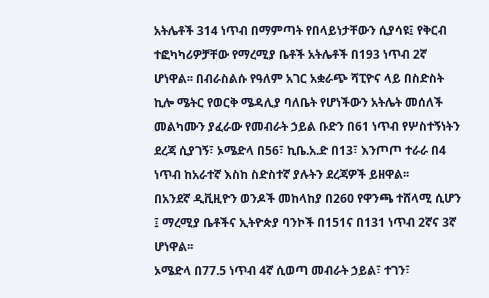አትሌቶች 314 ነጥብ በማምጣት የበላይነታቸውን ሲያሳዩ፤ የቅርብ ተፎካካሪዎቻቸው የማረሚያ ቤቶች አትሌቶች በ193 ነጥብ 2ኛ ሆነዋል፡፡ በብራስልሱ የዓለም አገር አቋራጭ ሻፒዮና ላይ በስድስት ኪሎ ሜትር የወርቅ ሜዳሊያ ባለቤት የሆነችውን አትሌት መሰለች መልካሙን ያፈራው የመብራት ኃይል ቡድን በ61 ነጥብ የሦስተኝነትን ደረጃ ሲያገኝ፣ ኦሜድላ በ56፣ ኪቤ.አ.ድ በ13፣ እንጦጦ ተራራ በ4 ነጥብ ከአራተኛ እስከ ስድስተኛ ያሉትን ደረጃዎች ይዘዋል፡፡
በአንደኛ ዲቪዚዮን ወንዶች መከላከያ በ260 የዋንጫ ተሸላሚ ሲሆን ፤ ማረሚያ ቤቶችና ኢትዮጵያ ባንኮች በ151ና በ131 ነጥብ 2ኛና 3ኛ ሆነዋል፡፡
ኦሜድላ በ77.5 ነጥብ 4ኛ ሲወጣ መብራት ኃይል፣ ተገን፣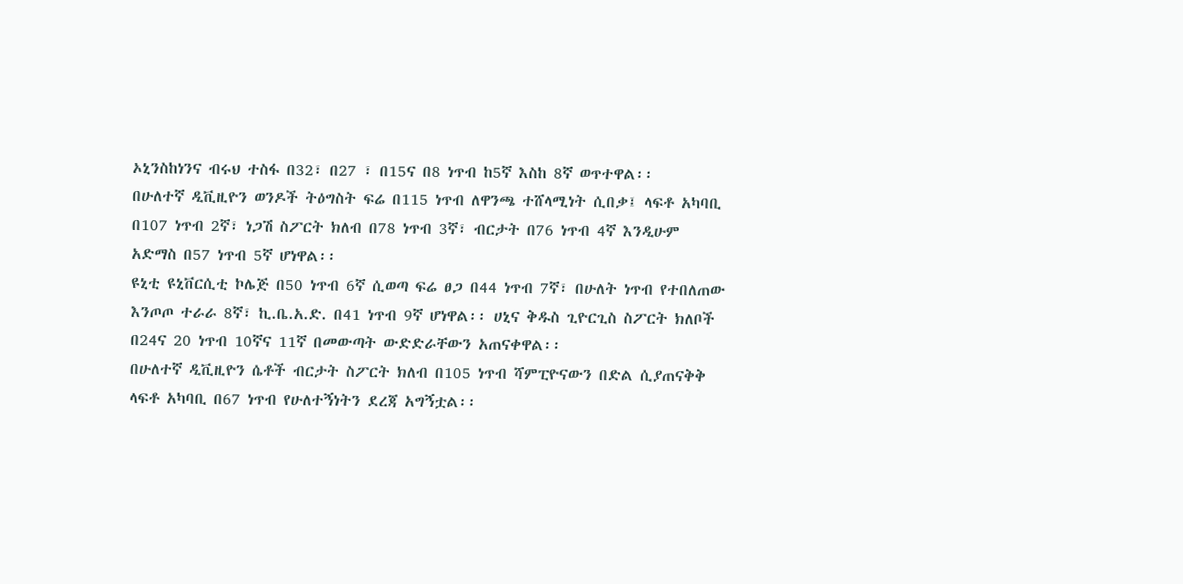ኦኒንስከነንና ብሩህ ተስፋ በ32፣ በ27 ፣ በ15ና በ8 ነጥብ ከ5ኛ እስከ 8ኛ ወጥተዋል፡፡
በሁለተኛ ዲቪዚዮን ወንዶች ትዕግስት ፍሬ በ115 ነጥብ ለዋንጫ ተሸላሚነት ሲበቃ፤ ላፍቶ አካባቢ በ107 ነጥብ 2ኛ፣ ነጋሽ ስፖርት ክለብ በ78 ነጥብ 3ኛ፣ ብርታት በ76 ነጥብ 4ኛ እንዲሁም አድማስ በ57 ነጥብ 5ኛ ሆነዋል፡፡
ዩኒቲ ዩኒቨርሲቲ ኮሌጅ በ50 ነጥብ 6ኛ ሲወጣ ፍሬ ፀጋ በ44 ነጥብ 7ኛ፣ በሁለት ነጥብ የተበለጠው እንጦጦ ተራራ 8ኛ፣ ኪ.ቤ.አ.ድ. በ41 ነጥብ 9ኛ ሆነዋል፡፡ ሀኒና ቅዱስ ጊዮርጊስ ስፖርት ክለቦች በ24ና 20 ነጥብ 10ኛና 11ኛ በመውጣት ውድድራቸውን አጠናቀዋል፡፡
በሁለተኛ ዲቪዚዮን ሴቶች ብርታት ስፖርት ክለብ በ105 ነጥብ ሻምፒዮናውን በድል ሲያጠናቅቅ ላፍቶ አካባቢ በ67 ነጥብ የሁለተኝነትን ደረጃ አግኝቷል፡፡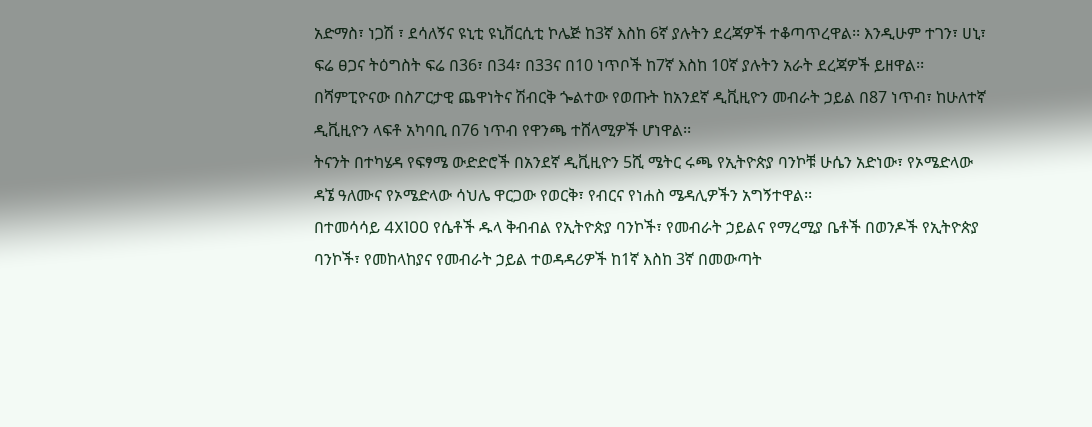አድማስ፣ ነጋሽ ፣ ደሳለኝና ዩኒቲ ዩኒቨርሲቲ ኮሌጅ ከ3ኛ እስከ 6ኛ ያሉትን ደረጃዎች ተቆጣጥረዋል፡፡ እንዲሁም ተገን፣ ሀኒ፣ ፍሬ ፀጋና ትዕግስት ፍሬ በ36፣ በ34፣ በ33ና በ10 ነጥቦች ከ7ኛ እስከ 10ኛ ያሉትን አራት ደረጃዎች ይዘዋል፡፡
በሻምፒዮናው በስፖርታዊ ጨዋነትና ሽብርቅ ጐልተው የወጡት ከአንደኛ ዲቪዚዮን መብራት ኃይል በ87 ነጥብ፣ ከሁለተኛ ዲቪዚዮን ላፍቶ አካባቢ በ76 ነጥብ የዋንጫ ተሸላሚዎች ሆነዋል፡፡
ትናንት በተካሄዳ የፍፃሜ ውድድሮች በአንደኛ ዲቪዚዮን 5ሺ ሜትር ሩጫ የኢትዮጵያ ባንኮቹ ሁሴን አድነው፣ የኦሜድላው ዳኜ ዓለሙና የኦሜድላው ሳህሌ ዋርጋው የወርቅ፣ የብርና የነሐስ ሜዳሊዎችን አግኝተዋል፡፡
በተመሳሳይ 4X100 የሴቶች ዱላ ቅብብል የኢትዮጵያ ባንኮች፣ የመብራት ኃይልና የማረሚያ ቤቶች በወንዶች የኢትዮጵያ ባንኮች፣ የመከላከያና የመብራት ኃይል ተወዳዳሪዎች ከ1ኛ እስከ 3ኛ በመውጣት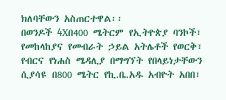ክለባቸውን አስጠርተዋል፡፡
በወንዶች 4Xበ400 ሜትርም የኢትዮጵያ ባንኮች፣ የመከላከያና የመብራት ኃይል አትሌቶች የወርቅ፣ የብርና የነሐስ ሜዳሊያ በማግኘት የበላይነታቸውን ሲያሳዩ በ800 ሜትር የኪ.ቤ.አዱ አብዮት አበበ፣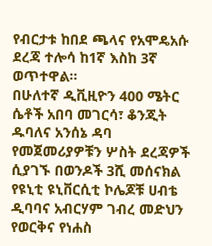የብርታቱ ከበደ ጫላና የአሞዴአሱ ደረጃ ተሎሳ ከ1ኛ እስከ 3ኛ ወጥተዋል፡፡
በሁለተኛ ዲቪዚዮን 400 ሜትር ሴቶች አበባ መገርሳ፣ ቆንጂት ዱባለና አንሰኔ ዳባ የመጀመሪያዎቹን ሦስት ደረጃዎች ሲያገኙ በወንዶች 3ሺ መሰናክል የዩኒቲ ዩኒቨርሲቲ ኮሌጆቹ ሀብቴ ዲባባና አብርሃም ገብረ መድህን የወርቅና የነሐስ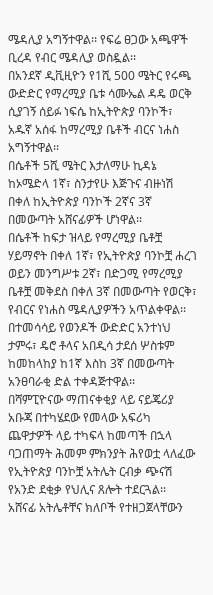ሜዳሊያ አግኝተዋል፡፡ የፍሬ ፀጋው አጫዋች ቢረዳ የብር ሜዳሊያ ወስዷል፡፡
በአንደኛ ዲቪዚዮን የ1ሺ 500 ሜትር የሩጫ ውድድር የማረሚያ ቤቱ ሳሙኤል ዳዴ ወርቅ ሲያገኝ ሰይፉ ነፍሴ ከኢትዮጵያ ባንኮች፣ አዱኛ አሰፋ ከማረሚያ ቤቶች ብርና ነሐስ አግኝተዋል፡፡
በሴቶች 5ሺ ሜትር እታለማሁ ኪዳኔ ከኦሜድላ 1ኛ፣ ስንታየሁ እጅጉና ብዙነሽ በቀለ ከኢትዮጵያ ባንኮች 2ኛና 3ኛ በመውጣት አሸናፊዎች ሆነዋል፡፡
በሴቶች ከፍታ ዝላይ የማረሚያ ቤቶቿ ሃይማኖት በቀለ 1ኛ፣ የኢትዮጵያ ባንኮቿ ሐረገ ወይን መንግሥቱ 2ኛ፣ በድጋሚ የማረሚያ ቤቶቿ መቅደስ በቀለ 3ኛ በመውጣት የወርቅ፣ የብርና የነሐስ ሜዳሊያዎችን አጥልቀዋል፡፡ በተመሳሳይ የወንዶች ውድድር አንተነህ ታምሩ፣ ዴሮ ቶላና አበዲሳ ታደሰ ሦስቱም ከመከላከያ ከ1ኛ እስከ 3ኛ በመውጣት አንፀባራቂ ድል ተቀዳጅተዋል፡፡
በሻምፒዮናው ማጠናቀቂያ ላይ ናይጄሪያ አቡጃ በተካሄደው የመላው አፍሪካ ጨዋታዎች ላይ ተካፍላ ከመጣች በኋላ ባጋጠማት ሕመም ምክንያት ሕየወቷ ላለፈው የኢትዮጵያ ባንኮቿ አትሌት ርብቃ ጭናሽ የአንድ ደቂቃ የህሊና ጸሎት ተደርጓል፡፡
አሸናፊ አትሌቶቸና ክለቦች የተዘጋጀላቸውን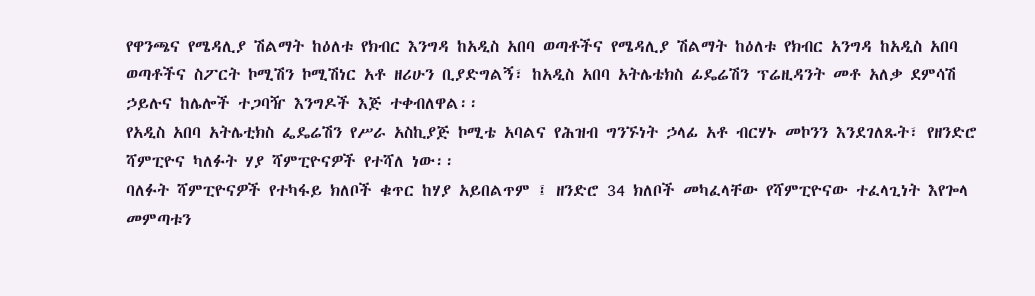የዋንጫና የሜዳሊያ ሽልማት ከዕለቱ የክብር እንግዳ ከአዲስ አበባ ወጣቶችና የሜዳሊያ ሽልማት ከዕለቱ የክብር አንግዳ ከአዲስ አበባ ወጣቶችና ስፖርት ኮሚሽን ኮሚሽነር አቶ ዘሪሁን ቢያድግልኝ፣ ከአዲስ አበባ አትሌቴክስ ፊዴሬሽን ፕሬዚዳንት መቶ አለቃ ደምሳሽ ኃይሉና ከሌሎች ተጋባዥ እንግዶች እጅ ተቀብለዋል፡፡
የአዲስ አበባ አትሌቲክስ ፌዴሬሽን የሥራ አስኪያጅ ኮሚቴ አባልና የሕዝብ ግንኙነት ኃላፊ አቶ ብርሃኑ መኮንን እንደገለጹት፣ የዘንድሮ ሻምፒዮና ካለፉት ሃያ ሻምፒዮናዎች የተሻለ ነው፡፡
ባለፉት ሻምፒዮናዎች የተካፋይ ክለቦች ቁጥር ከሃያ አይበልጥም ፤ ዘንድሮ 34 ክለቦች መካፈላቸው የሻምፒዮናው ተፈላጊነት እየጐላ መምጣቱን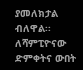ያመለክታል ብለዋል፡፡
ለሻምፒዮናው ድምቀትና ውበት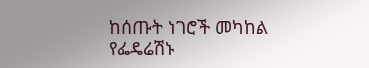ከሰጡት ነገሮች መካከል የፌዴሬሽኑ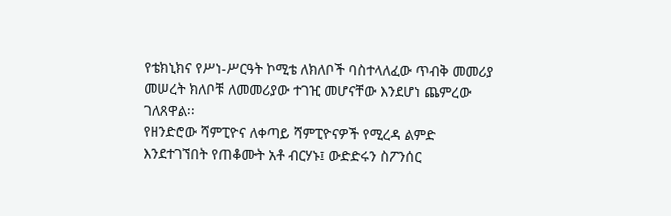የቴክኒክና የሥነ-ሥርዓት ኮሚቴ ለክለቦች ባስተላለፈው ጥብቅ መመሪያ መሠረት ክለቦቹ ለመመሪያው ተገዢ መሆናቸው እንደሆነ ጨምረው ገለጸዋል፡፡
የዘንድሮው ሻምፒዮና ለቀጣይ ሻምፒዮናዎች የሚረዳ ልምድ እንደተገኘበት የጠቆሙት አቶ ብርሃኑ፤ ውድድሩን ስፖንሰር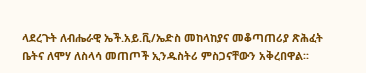ላደረጉት ለብሔራዊ ኤች.አይ.ቪ/ኤድስ መከላከያና መቆጣጠሪያ ጽሕፈት ቤትና ለሞሃ ለስላሳ መጠጦች ኢንዱስትሪ ምስጋናቸውን አቅረበዋል፡፡